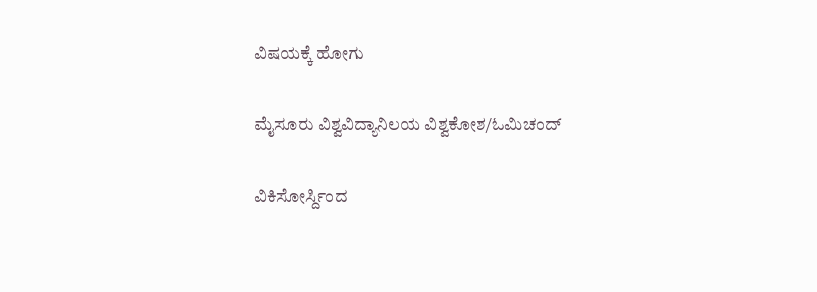ವಿಷಯಕ್ಕೆ ಹೋಗು

ಮೈಸೂರು ವಿಶ್ವವಿದ್ಯಾನಿಲಯ ವಿಶ್ವಕೋಶ/ಓಮಿಚಂದ್

ವಿಕಿಸೋರ್ಸ್ದಿಂದ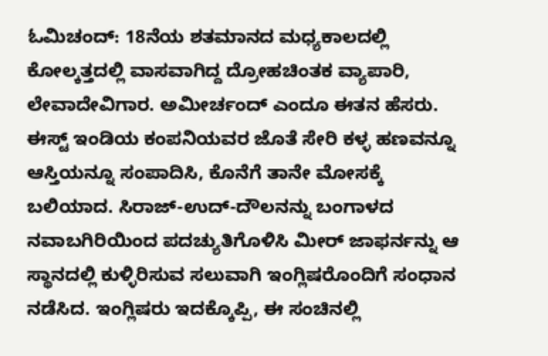ಓಮಿಚಂದ್: 18ನೆಯ ಶತಮಾನದ ಮಧ್ಯಕಾಲದಲ್ಲಿ ಕೋಲ್ಕತ್ತದಲ್ಲಿ ವಾಸವಾಗಿದ್ದ ದ್ರೋಹಚಿಂತಕ ವ್ಯಾಪಾರಿ, ಲೇವಾದೇವಿಗಾರ. ಅಮೀರ್ಚಂದ್ ಎಂದೂ ಈತನ ಹೆಸರು. ಈಸ್ಟ್‌ ಇಂಡಿಯ ಕಂಪನಿಯವರ ಜೊತೆ ಸೇರಿ ಕಳ್ಳ ಹಣವನ್ನೂ ಆಸ್ತಿಯನ್ನೂ ಸಂಪಾದಿಸಿ, ಕೊನೆಗೆ ತಾನೇ ಮೋಸಕ್ಕೆ ಬಲಿಯಾದ. ಸಿರಾಜ್-ಉದ್-ದೌಲನನ್ನು ಬಂಗಾಳದ ನವಾಬಗಿರಿಯಿಂದ ಪದಚ್ಯುತಿಗೊಳಿಸಿ ಮೀರ್ ಜಾಫರ್ನನ್ನು ಆ ಸ್ಥಾನದಲ್ಲಿ ಕುಳ್ಳಿರಿಸುವ ಸಲುವಾಗಿ ಇಂಗ್ಲಿಷರೊಂದಿಗೆ ಸಂಧಾನ ನಡೆಸಿದ. ಇಂಗ್ಲಿಷರು ಇದಕ್ಕೊಪ್ಪಿ, ಈ ಸಂಚಿನಲ್ಲಿ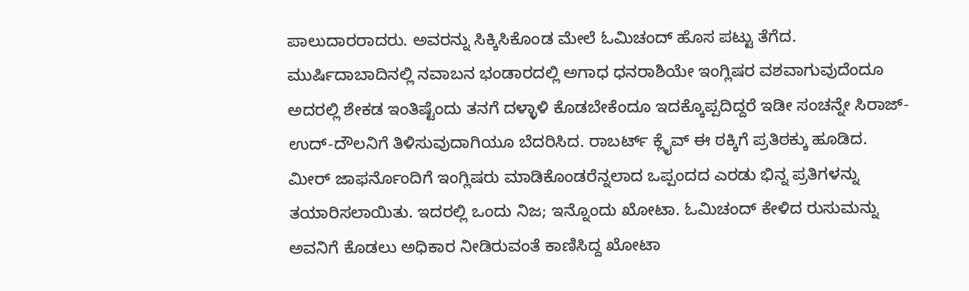ಪಾಲುದಾರರಾದರು. ಅವರನ್ನು ಸಿಕ್ಕಿಸಿಕೊಂಡ ಮೇಲೆ ಓಮಿಚಂದ್ ಹೊಸ ಪಟ್ಟು ತೆಗೆದ. ಮುರ್ಷಿದಾಬಾದಿನಲ್ಲಿ ನವಾಬನ ಭಂಡಾರದಲ್ಲಿ ಅಗಾಧ ಧನರಾಶಿಯೇ ಇಂಗ್ಲಿಷರ ವಶವಾಗುವುದೆಂದೂ ಅದರಲ್ಲಿ ಶೇಕಡ ಇಂತಿಷ್ಟೆಂದು ತನಗೆ ದಳ್ಳಾಳಿ ಕೊಡಬೇಕೆಂದೂ ಇದಕ್ಕೊಪ್ಪದಿದ್ದರೆ ಇಡೀ ಸಂಚನ್ನೇ ಸಿರಾಜ್-ಉದ್-ದೌಲನಿಗೆ ತಿಳಿಸುವುದಾಗಿಯೂ ಬೆದರಿಸಿದ. ರಾಬರ್ಟ್ ಕ್ಲೈವ್ ಈ ಠಕ್ಕಿಗೆ ಪ್ರತಿಠಕ್ಕು ಹೂಡಿದ. ಮೀರ್ ಜಾಫರ್ನೊಂದಿಗೆ ಇಂಗ್ಲಿಷರು ಮಾಡಿಕೊಂಡರೆನ್ನಲಾದ ಒಪ್ಪಂದದ ಎರಡು ಭಿನ್ನ ಪ್ರತಿಗಳನ್ನು ತಯಾರಿಸಲಾಯಿತು. ಇದರಲ್ಲಿ ಒಂದು ನಿಜ; ಇನ್ನೊಂದು ಖೋಟಾ. ಓಮಿಚಂದ್ ಕೇಳಿದ ರುಸುಮನ್ನು ಅವನಿಗೆ ಕೊಡಲು ಅಧಿಕಾರ ನೀಡಿರುವಂತೆ ಕಾಣಿಸಿದ್ದ ಖೋಟಾ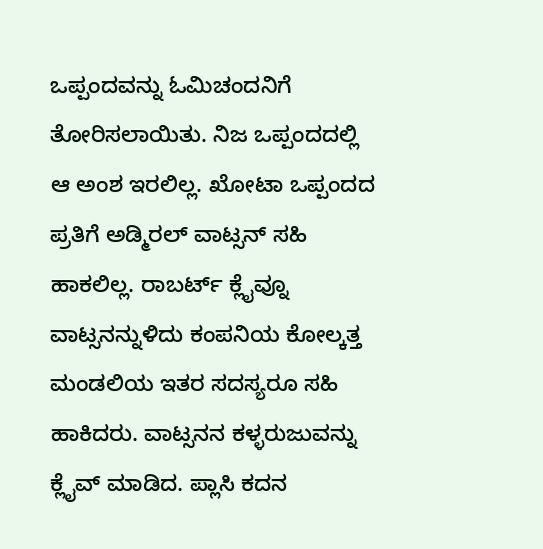ಒಪ್ಪಂದವನ್ನು ಓಮಿಚಂದನಿಗೆ ತೋರಿಸಲಾಯಿತು. ನಿಜ ಒಪ್ಪಂದದಲ್ಲಿ ಆ ಅಂಶ ಇರಲಿಲ್ಲ. ಖೋಟಾ ಒಪ್ಪಂದದ ಪ್ರತಿಗೆ ಅಡ್ಮಿರಲ್ ವಾಟ್ಸನ್ ಸಹಿ ಹಾಕಲಿಲ್ಲ. ರಾಬರ್ಟ್ ಕ್ಲೈವ್ನೂ ವಾಟ್ಸನನ್ನುಳಿದು ಕಂಪನಿಯ ಕೋಲ್ಕತ್ತ ಮಂಡಲಿಯ ಇತರ ಸದಸ್ಯರೂ ಸಹಿ ಹಾಕಿದರು. ವಾಟ್ಸನನ ಕಳ್ಳರುಜುವನ್ನು ಕ್ಲೈವ್ ಮಾಡಿದ. ಪ್ಲಾಸಿ ಕದನ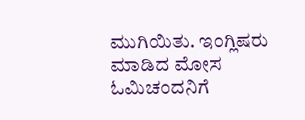ಮುಗಿಯಿತು. ಇಂಗ್ಲಿಷರು ಮಾಡಿದ ಮೋಸ ಓಮಿಚಂದನಿಗೆ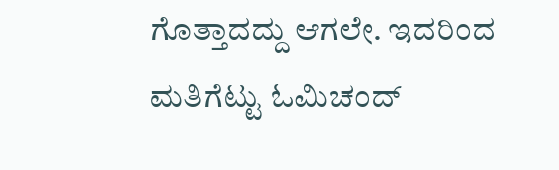ಗೊತ್ತಾದದ್ದು ಆಗಲೇ. ಇದರಿಂದ ಮತಿಗೆಟ್ಟು ಓಮಿಚಂದ್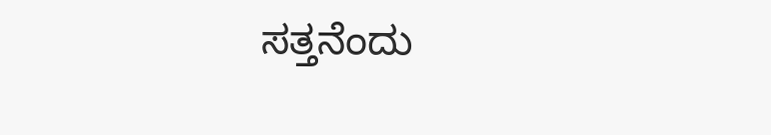ಸತ್ತನೆಂದು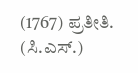(1767) ಪ್ರತೀತಿ. (ಸಿ.ಎಸ್.)